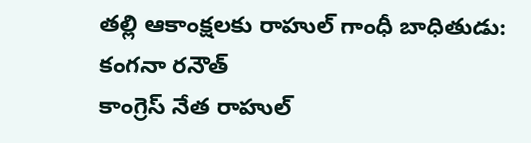తల్లి ఆకాంక్షలకు రాహుల్ గాంధీ బాధితుడు: కంగనా రనౌత్
కాంగ్రెస్ నేత రాహుల్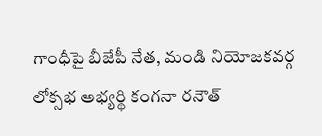గాంధీపై బీజేపీ నేత, మండి నియోజకవర్గ లోక్సభ అభ్యర్థి కంగనా రనౌత్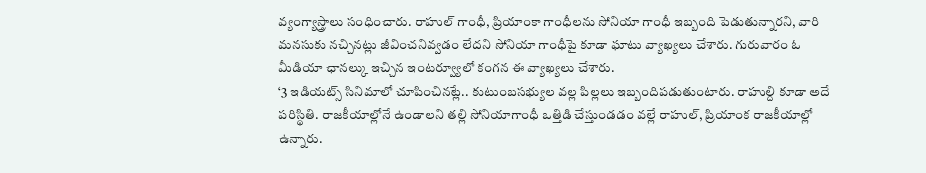వ్యంగ్యాస్త్రాలు సంధించారు. రాహుల్ గాంధీ, ప్రియాంకా గాంధీలను సోనియా గాంధీ ఇబ్బంది పెడుతున్నారని, వారి మనసుకు నచ్చినట్లు జీవించనివ్వడం లేదని సోనియా గాంధీపై కూడా ఘాటు వ్యాఖ్యలు చేశారు. గురువారం ఓ మీడియా ఛానల్కు ఇచ్చిన ఇంటర్వ్యూలో కంగన ఈ వ్యాఖ్యలు చేశారు.
‘3 ఇడియట్స్ సినిమాలో చూపించినట్లే.. కుటుంబసభ్యుల వల్ల పిల్లలు ఇబ్బందిపడుతుంటారు. రాహుల్ది కూడా అదే పరిస్థితి. రాజకీయాల్లోనే ఉండాలని తల్లి సోనియాగాంధీ ఒత్తిడి చేస్తుండడం వల్లే రాహుల్, ప్రియాంక రాజకీయాల్లో ఉన్నారు.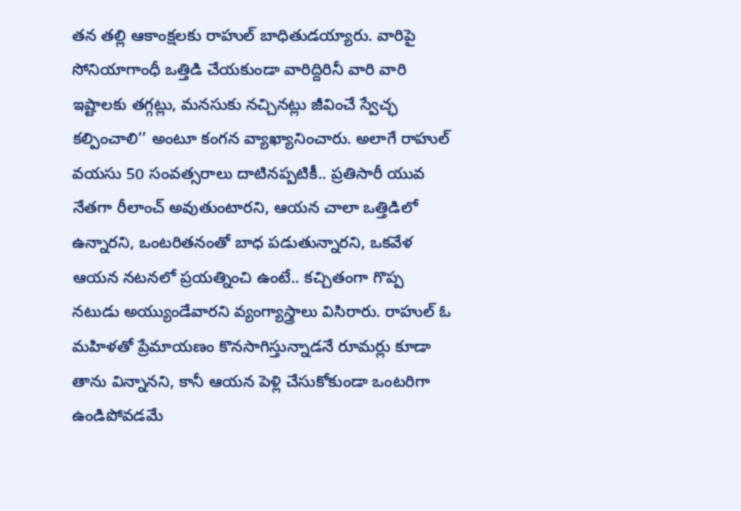తన తల్లి ఆకాంక్షలకు రాహుల్ బాధితుడయ్యారు. వారిపై సోనియాగాంధీ ఒత్తిడి చేయకుండా వారిద్దిరినీ వారి వారి ఇష్టాలకు తగ్గట్లు, మనసుకు నచ్చినట్లు జీవించే స్వేచ్ఛ కల్పించాలి’’ అంటూ కంగన వ్యాఖ్యానించారు. అలాగే రాహుల్ వయసు 50 సంవత్సరాలు దాటినప్పటికీ.. ప్రతిసారీ యువ నేతగా రీలాంచ్ అవుతుంటారని, ఆయన చాలా ఒత్తిడిలో ఉన్నారని, ఒంటరితనంతో బాధ పడుతున్నారని, ఒకవేళ ఆయన నటనలో ప్రయత్నించి ఉంటే.. కచ్చితంగా గొప్ప నటుడు అయ్యుండేవారని వ్యంగ్యాస్త్రాలు విసిరారు. రాహుల్ ఓ మహిళతో ప్రేమాయణం కొనసాగిస్తున్నాడనే రూమర్లు కూడా తాను విన్నానని, కానీ ఆయన పెళ్లి చేసుకోకుండా ఒంటరిగా ఉండిపోవడమే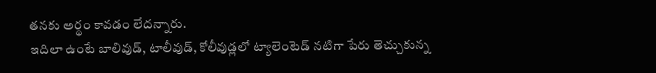తనకు అర్థం కావడం లేదన్నారు.
ఇదిలా ఉంటే బాలివుడ్, టాలీవుడ్, కోలీవుడ్లలో ట్యాలెంటెడ్ నటిగా పేరు తెచ్చుకున్న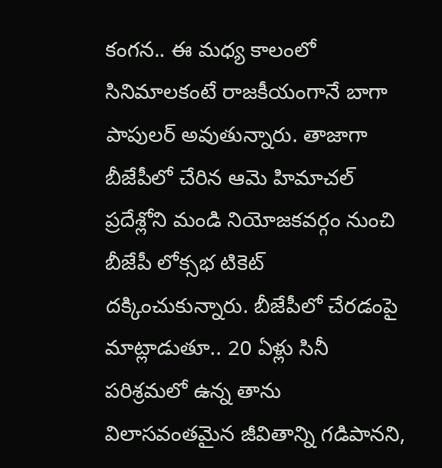కంగన.. ఈ మధ్య కాలంలో సినిమాలకంటే రాజకీయంగానే బాగా పాపులర్ అవుతున్నారు. తాజాగా బీజేపీలో చేరిన ఆమె హిమాచల్ ప్రదేశ్లోని మండి నియోజకవర్గం నుంచి బీజేపీ లోక్సభ టికెట్ దక్కించుకున్నారు. బీజేపీలో చేరడంపై మాట్లాడుతూ.. 20 ఏళ్లు సినీ పరిశ్రమలో ఉన్న తాను విలాసవంతమైన జీవితాన్ని గడిపానని,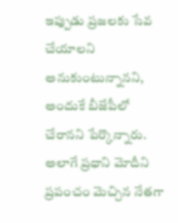ఇప్పుడు ప్రజలకు సేవ చేయాలని అనుకుంటున్నానని, అందుకే బీజేపీలో చేరానని పేర్కొన్నారు. అలాగే ప్రధాని మోదీని ప్రపంచం మెచ్చిన నేతగా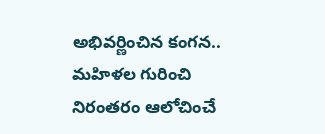అభివర్ణించిన కంగన.. మహిళల గురించి నిరంతరం ఆలోచించే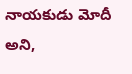నాయకుడు మోదీ అని,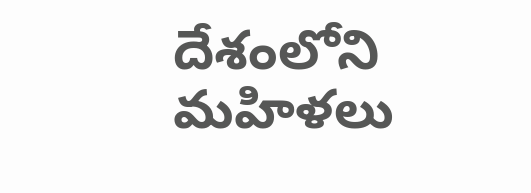దేశంలోని మహిళలు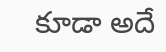కూడా అదే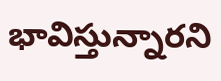భావిస్తున్నారని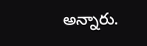అన్నారు.